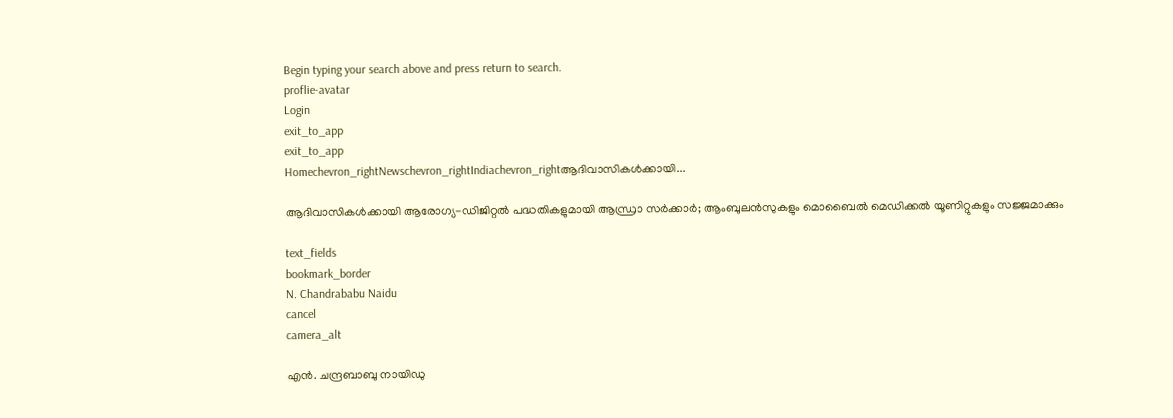Begin typing your search above and press return to search.
proflie-avatar
Login
exit_to_app
exit_to_app
Homechevron_rightNewschevron_rightIndiachevron_rightആദിവാസികൾക്കായി...

ആദിവാസികൾക്കായി ആരോഗ്യ-ഡിജിറ്റൽ പദ്ധതികളുമായി ആന്ധ്രാ സർക്കാർ; ആംബുലൻസുകളും മൊബൈൽ മെഡിക്കൽ യൂണിറ്റുകളും സജ്ജമാക്കും

text_fields
bookmark_border
N. Chandrababu Naidu
cancel
camera_alt

എൻ. ചന്ദ്രബാബു നായിഡു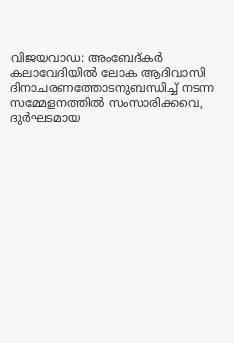വിജയവാഡ: അംബേദ്കർ കലാവേദിയിൽ ലോക ആദിവാസി ദിനാചരണത്തോടനുബന്ധിച്ച് നടന്ന സമ്മേളനത്തിൽ സംസാരിക്കവെ, ദുർഘടമായ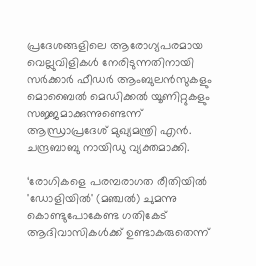പ്രദേശങ്ങളിലെ ആരോഗ്യപരമായ വെല്ലുവിളികൾ നേരിടുന്നതിനായി സർക്കാർ ഫീഡർ ആംബുലൻസുകളും മൊബൈൽ മെഡിക്കൽ യൂണിറ്റുകളും സജ്ജമാക്കുന്നുണ്ടെന്ന് ആന്ധ്രാപ്രദേശ് മുഖ്യമന്ത്രി എൻ. ചന്ദ്രബാബു നായിഡു വ്യക്തമാക്കി.

‘രോഗികളെ പരമ്പരാഗത രീതിയിൽ 'ഡോളിയിൽ' (മഞ്ചൽ) ചുമന്നു കൊണ്ടുപോകേണ്ട ഗതികേട് ആദിവാസികൾക്ക് ഉണ്ടാകരുതെന്ന്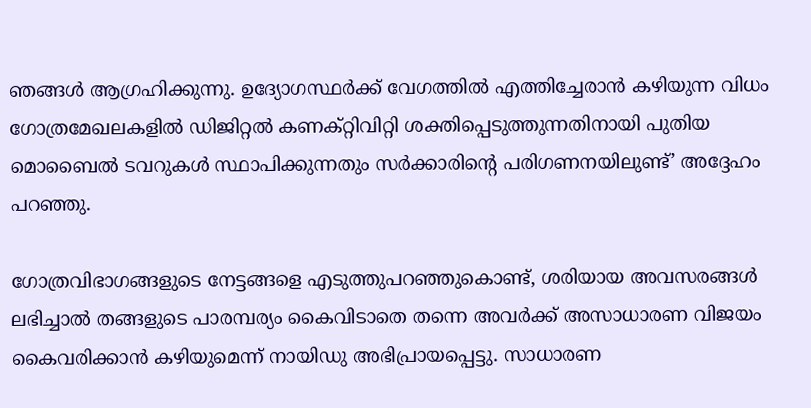ഞങ്ങൾ ആഗ്രഹിക്കുന്നു. ഉദ്യോഗസ്ഥർക്ക് വേഗത്തിൽ എത്തിച്ചേരാൻ കഴിയുന്ന വിധം ഗോത്രമേഖലകളിൽ ഡിജിറ്റൽ കണക്റ്റിവിറ്റി ശക്തിപ്പെടുത്തുന്നതിനായി പുതിയ മൊബൈൽ ടവറുകൾ സ്ഥാപിക്കുന്നതും സർക്കാരിന്റെ പരിഗണനയിലുണ്ട്’ അദ്ദേഹം പറഞ്ഞു.

ഗോത്രവിഭാഗങ്ങളുടെ നേട്ടങ്ങളെ എടുത്തുപറഞ്ഞുകൊണ്ട്, ശരിയായ അവസരങ്ങൾ ലഭിച്ചാൽ തങ്ങളുടെ പാരമ്പര്യം കൈവിടാതെ തന്നെ അവർക്ക് അസാധാരണ വിജയം കൈവരിക്കാൻ കഴിയുമെന്ന് നായിഡു അഭിപ്രായപ്പെട്ടു. സാധാരണ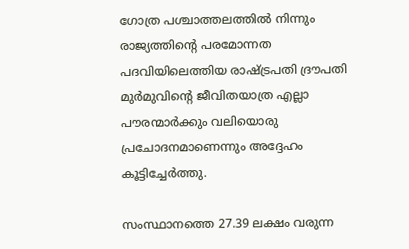ഗോത്ര പശ്ചാത്തലത്തിൽ നിന്നും രാജ്യത്തിന്റെ പരമോന്നത പദവിയിലെത്തിയ രാഷ്ട്രപതി ദ്രൗപതി മുർമുവിന്റെ ജീവിതയാത്ര എല്ലാ പൗരന്മാർക്കും വലിയൊരു പ്രചോദനമാണെന്നും അദ്ദേഹം കൂട്ടിച്ചേർത്തു.

സംസ്ഥാനത്തെ 27.39 ലക്ഷം വരുന്ന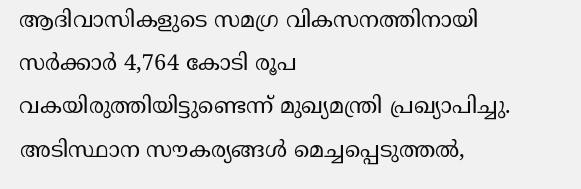ആദിവാസികളുടെ സമഗ്ര വികസനത്തിനായി സർക്കാർ 4,764 കോടി രൂപ വകയിരുത്തിയിട്ടുണ്ടെന്ന് മുഖ്യമന്ത്രി പ്രഖ്യാപിച്ചു. അടിസ്ഥാന സൗകര്യങ്ങൾ മെച്ചപ്പെടുത്തൽ,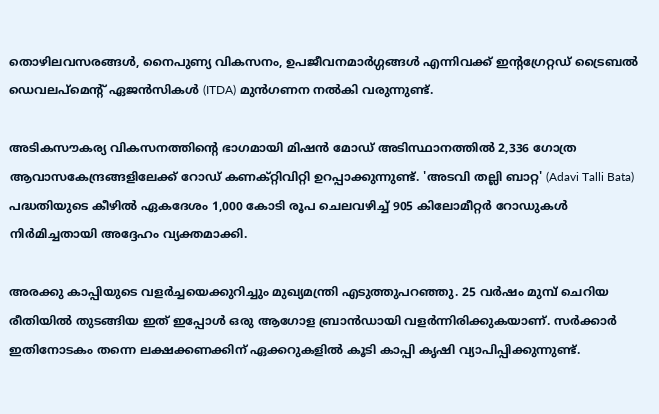തൊഴിലവസരങ്ങൾ, നൈപുണ്യ വികസനം, ഉപജീവനമാർഗ്ഗങ്ങൾ എന്നിവക്ക് ഇന്റഗ്രേറ്റഡ് ട്രൈബൽ ഡെവലപ്‌മെന്റ് ഏജൻസികൾ (ITDA) മുൻഗണന നൽകി വരുന്നുണ്ട്.

അടികസൗകര്യ വികസനത്തിന്റെ ഭാഗമായി മിഷൻ മോഡ് അടിസ്ഥാനത്തിൽ 2,336 ഗോത്ര ആവാസകേന്ദ്രങ്ങളിലേക്ക് റോഡ് കണക്റ്റിവിറ്റി ഉറപ്പാക്കുന്നുണ്ട്. 'അടവി തല്ലി ബാറ്റ' (Adavi Talli Bata) പദ്ധതിയുടെ കീഴിൽ ഏകദേശം 1,000 കോടി രൂപ ചെലവഴിച്ച് 905 കിലോമീറ്റർ റോഡുകൾ നിർമിച്ചതായി അദ്ദേഹം വ്യക്തമാക്കി.

അരക്കു കാപ്പിയുടെ വളർച്ചയെക്കുറിച്ചും മുഖ്യമന്ത്രി എടുത്തുപറഞ്ഞു. 25 വർഷം മുമ്പ് ചെറിയ രീതിയിൽ തുടങ്ങിയ ഇത് ഇപ്പോൾ ഒരു ആഗോള ബ്രാൻഡായി വളർന്നിരിക്കുകയാണ്. സർക്കാർ ഇതിനോടകം തന്നെ ലക്ഷക്കണക്കിന് ഏക്കറുകളിൽ കൂടി കാപ്പി കൃഷി വ്യാപിപ്പിക്കുന്നുണ്ട്.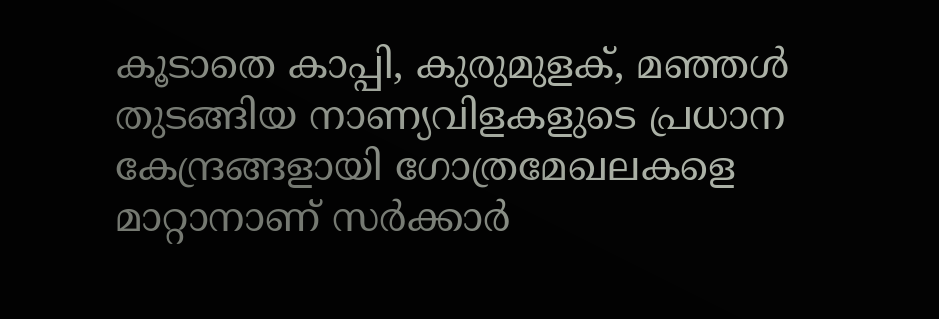കൂടാതെ കാപ്പി, കുരുമുളക്, മഞ്ഞൾ തുടങ്ങിയ നാണ്യവിളകളുടെ പ്രധാന കേന്ദ്രങ്ങളായി ഗോത്രമേഖലകളെ മാറ്റാനാണ് സർക്കാർ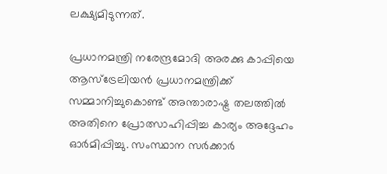ലക്ഷ്യമിടുന്നത്.

പ്രധാനമന്ത്രി നരേന്ദ്രമോദി അരക്കു കാപ്പിയെ ആസ്ട്രേലിയൻ പ്രധാനമന്ത്രിക്ക് സമ്മാനിച്ചുകൊണ്ട് അന്താരാഷ്ട്ര തലത്തിൽ അതിനെ പ്രോത്സാഹിപ്പിച്ച കാര്യം അദ്ദേഹം ഓർമിപ്പിച്ചു. സംസ്ഥാന സർക്കാർ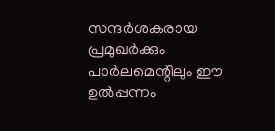സന്ദർശകരായ പ്രമുഖർക്കും പാർലമെന്റിലും ഈ ഉൽപ്പന്നം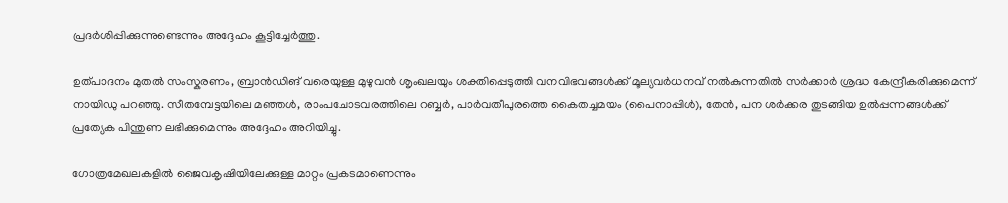പ്രദർശിപ്പിക്കുന്നുണ്ടെന്നും അദ്ദേഹം കൂട്ടിച്ചേർത്തു.

ഉത്പാദനം മുതൽ സംസ്കരണം, ബ്രാൻഡിങ് വരെയുള്ള മുഴുവൻ ശൃംഖലയും ശക്തിപ്പെടുത്തി വനവിഭവങ്ങൾക്ക് മൂല്യവർധനവ് നൽകുന്നതിൽ സർക്കാർ ശ്രദ്ധ കേന്ദ്രീകരിക്കുമെന്ന് നായിഡു പറഞ്ഞു. സീതമ്പേട്ടയിലെ മഞ്ഞൾ, രാംപചോടവരത്തിലെ റബ്ബർ, പാർവതീപുരത്തെ കൈതച്ചമയം (പൈനാപ്പിൾ), തേൻ, പന ശർക്കര തുടങ്ങിയ ഉൽപ്പന്നങ്ങൾക്ക് പ്രത്യേക പിന്തുണ ലഭിക്കുമെന്നും അദ്ദേഹം അറിയിച്ചു.

ഗോത്രമേഖലകളിൽ ജൈവകൃഷിയിലേക്കുള്ള മാറ്റം പ്രകടമാണെന്നും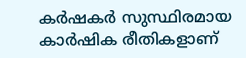കർഷകർ സുസ്ഥിരമായ കാർഷിക രീതികളാണ്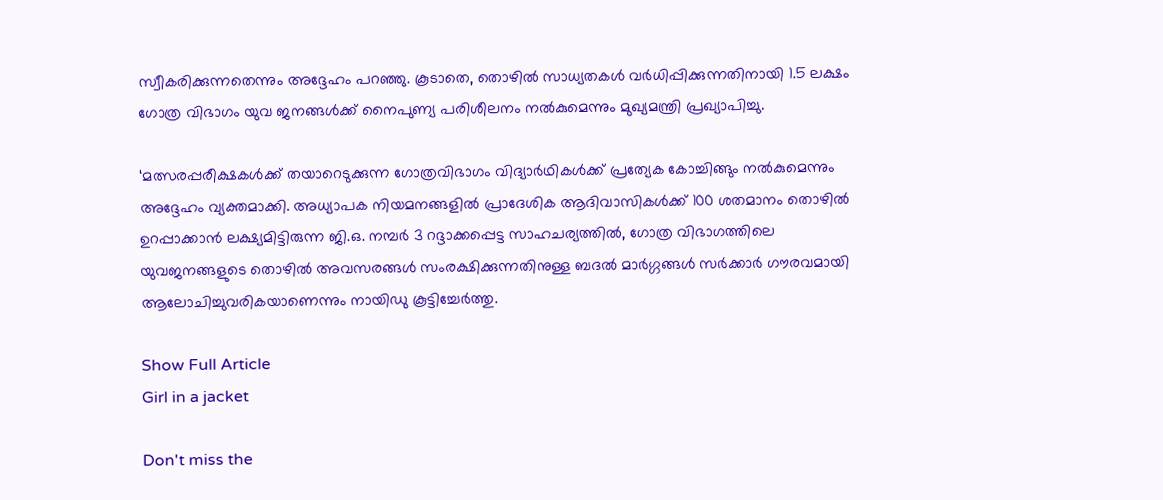സ്വീകരിക്കുന്നതെന്നും അദ്ദേഹം പറഞ്ഞു. കൂടാതെ, തൊഴിൽ സാധ്യതകൾ വർധിപ്പിക്കുന്നതിനായി 1.5 ലക്ഷം ഗോത്ര വിഭാഗം യുവ ജനങ്ങൾക്ക് നൈപുണ്യ പരിശീലനം നൽകുമെന്നും മുഖ്യമന്ത്രി പ്രഖ്യാപിച്ചു.

‘മത്സരപ്പരീക്ഷകൾക്ക് തയാറെടുക്കുന്ന ഗോത്രവിഭാഗം വിദ്യാർഥികൾക്ക് പ്രത്യേക കോച്ചിങ്ങും നൽകുമെന്നും അദ്ദേഹം വ്യക്തമാക്കി. അധ്യാപക നിയമനങ്ങളിൽ പ്രാദേശിക ആദിവാസികൾക്ക് 100 ശതമാനം തൊഴിൽ ഉറപ്പാക്കാൻ ലക്ഷ്യമിട്ടിരുന്ന ജി.ഒ. നമ്പർ 3 റദ്ദാക്കപ്പെട്ട സാഹചര്യത്തിൽ, ഗോത്ര വിഭാഗത്തിലെ യുവജനങ്ങളുടെ തൊഴിൽ അവസരങ്ങൾ സംരക്ഷിക്കുന്നതിനുള്ള ബദൽ മാർഗ്ഗങ്ങൾ സർക്കാർ ഗൗരവമായി ആലോചിച്ചുവരികയാണെന്നും നായിഡു കൂട്ടിച്ചേർത്തു.

Show Full Article
Girl in a jacket

Don't miss the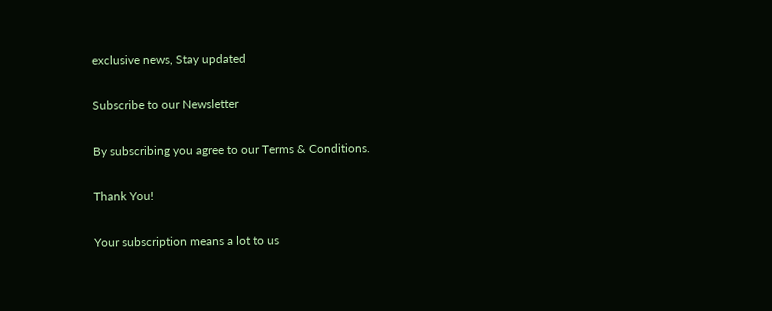exclusive news, Stay updated

Subscribe to our Newsletter

By subscribing you agree to our Terms & Conditions.

Thank You!

Your subscription means a lot to us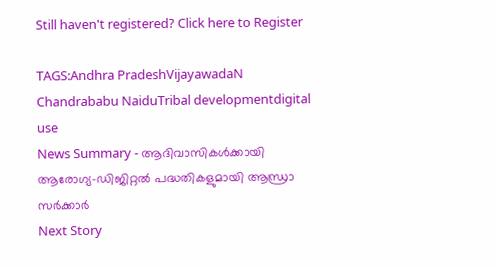Still haven't registered? Click here to Register

TAGS:Andhra PradeshVijayawadaN Chandrababu NaiduTribal developmentdigital use
News Summary - ആദിവാസികൾക്കായി ആരോഗ്യ-ഡിജിറ്റൽ പദ്ധതികളുമായി ആന്ധ്രാ സർക്കാർ
Next Story